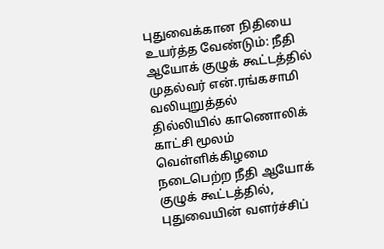புதுவைக்கான நிதியை உயர்த்த வேண்டும்: நீதி ஆயோக் குழுக் கூட்டத்தில் முதல்வர் என்.ரங்கசாமி வலியுறுத்தல்
தில்லியில் காணொலிக் காட்சி மூலம் வெள்ளிக்கிழமை நடைபெற்ற நீதி ஆயோக் குழுக் கூட்டத்தில், புதுவையின் வளர்ச்சிப்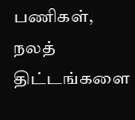பணிகள், நலத் திட்டங்களை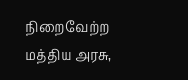நிறைவேற்ற மத்திய அரசு,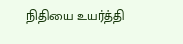நிதியை உயர்த்தி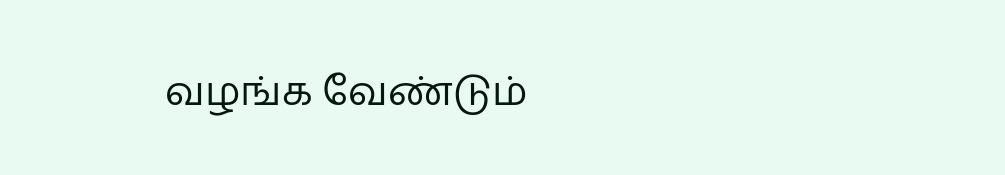வழங்க வேண்டும்